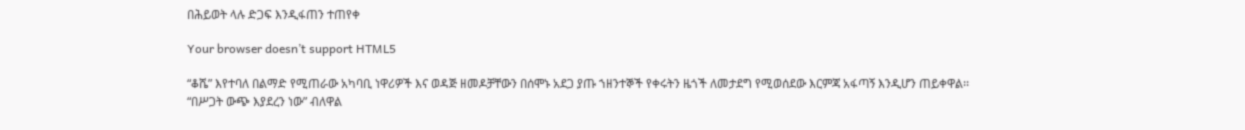በሕይወት ላሉ ድጋፍ እንዲፋጠን ተጠየቀ

Your browser doesn’t support HTML5

“ቆሼ” እየተባለ በልማድ የሚጠራው አካባቢ ነዋሪዎች እና ወዳጅ ዘመዶቻቸውን በሰሞኑ አደጋ ያጡ ኀዘንተኞች የቀሩትን ዜጎች ለመታደግ የሚወሰደው እርምጃ አፋጣኝ እንዲሆን ጠይቀዋል፡፡ “በሥጋት ውጭ እያደረን ነው” ብለዋል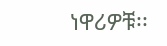ነዋሪዎቹ፡፡